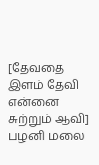[தேவதை இளம் தேவி என்னை சுற்றும் ஆவி]
பழனி மலை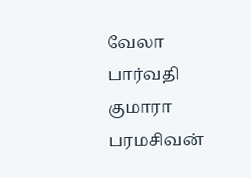வேலா பார்வதி குமாரா பரமசிவன்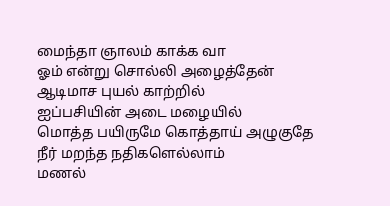மைந்தா ஞாலம் காக்க வா
ஓம் என்று சொல்லி அழைத்தேன்
ஆடிமாச புயல் காற்றில்
ஐப்பசியின் அடை மழையில்
மொத்த பயிருமே கொத்தாய் அழுகுதே
நீர் மறந்த நதிகளெல்லாம்
மணல்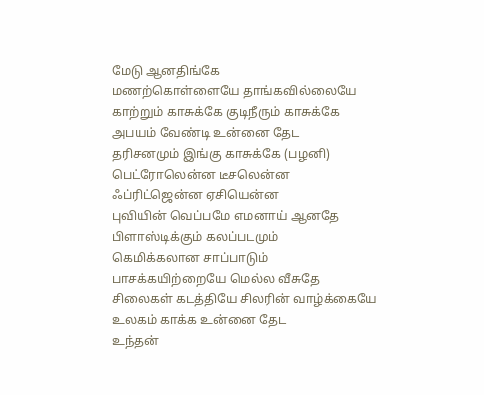மேடு ஆனதிங்கே
மணற்கொள்ளையே தாங்கவில்லையே
காற்றும் காசுக்கே குடிநீரும் காசுக்கே
அபயம் வேண்டி உன்னை தேட
தரிசனமும் இங்கு காசுக்கே (பழனி)
பெட்ரோலென்ன டீசலென்ன
ஃப்ரிட்ஜென்ன ஏசியென்ன
புவியின் வெப்பமே எமனாய் ஆனதே
பிளாஸ்டிக்கும் கலப்படமும்
கெமிக்கலான சாப்பாடும்
பாசக்கயிற்றையே மெல்ல வீசுதே
சிலைகள் கடத்தியே சிலரின் வாழ்க்கையே
உலகம் காக்க உன்னை தேட
உந்தன்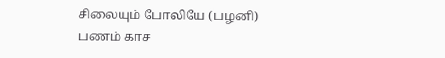சிலையும் போலியே (பழனி)
பணம் காச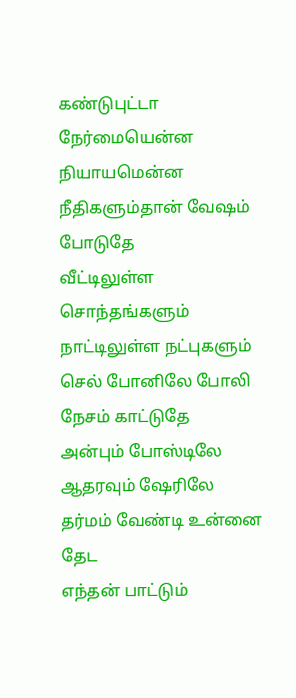கண்டுபுட்டா
நேர்மையென்ன நியாயமென்ன
நீதிகளும்தான் வேஷம் போடுதே
வீட்டிலுள்ள சொந்தங்களும்
நாட்டிலுள்ள நட்புகளும்
செல் போனிலே போலி நேசம் காட்டுதே
அன்பும் போஸ்டிலே ஆதரவும் ஷேரிலே
தர்மம் வேண்டி உன்னை தேட
எந்தன் பாட்டும்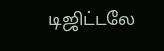டிஜிட்டலே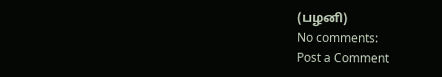(பழனி)
No comments:
Post a Comment